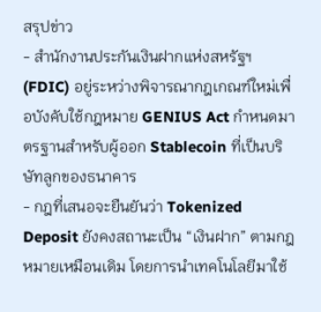สรุปข่าว
- สำนักงานประกันเงินฝากแห่งสหรัฐฯ (FDIC) อยู่ระหว่างพิจารณากฎเกณฑ์ใหม่เพื่อบังคับใช้กฎหมาย GENIUS Act กำหนดมาตรฐานสำหรับผู้ออก Stablecoin ที่เป็นบริษัทลูกของธนาคาร
- กฎที่เสนอจะยืนยันว่า Tokenized Deposit ยังคงสถานะเป็น “เงินฝาก” ตามกฎหมายเหมือนเดิม โดยการนำเทคโนโลยีมาใช้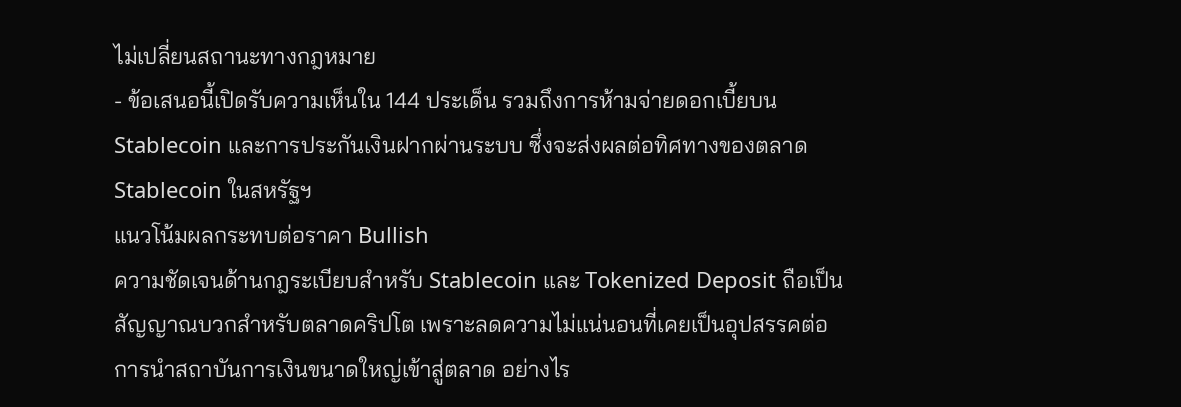ไม่เปลี่ยนสถานะทางกฎหมาย
- ข้อเสนอนี้เปิดรับความเห็นใน 144 ประเด็น รวมถึงการห้ามจ่ายดอกเบี้ยบน Stablecoin และการประกันเงินฝากผ่านระบบ ซึ่งจะส่งผลต่อทิศทางของตลาด Stablecoin ในสหรัฐฯ
แนวโน้มผลกระทบต่อราคา Bullish
ความชัดเจนด้านกฎระเบียบสำหรับ Stablecoin และ Tokenized Deposit ถือเป็นสัญญาณบวกสำหรับตลาดคริปโต เพราะลดความไม่แน่นอนที่เคยเป็นอุปสรรคต่อการนำสถาบันการเงินขนาดใหญ่เข้าสู่ตลาด อย่างไร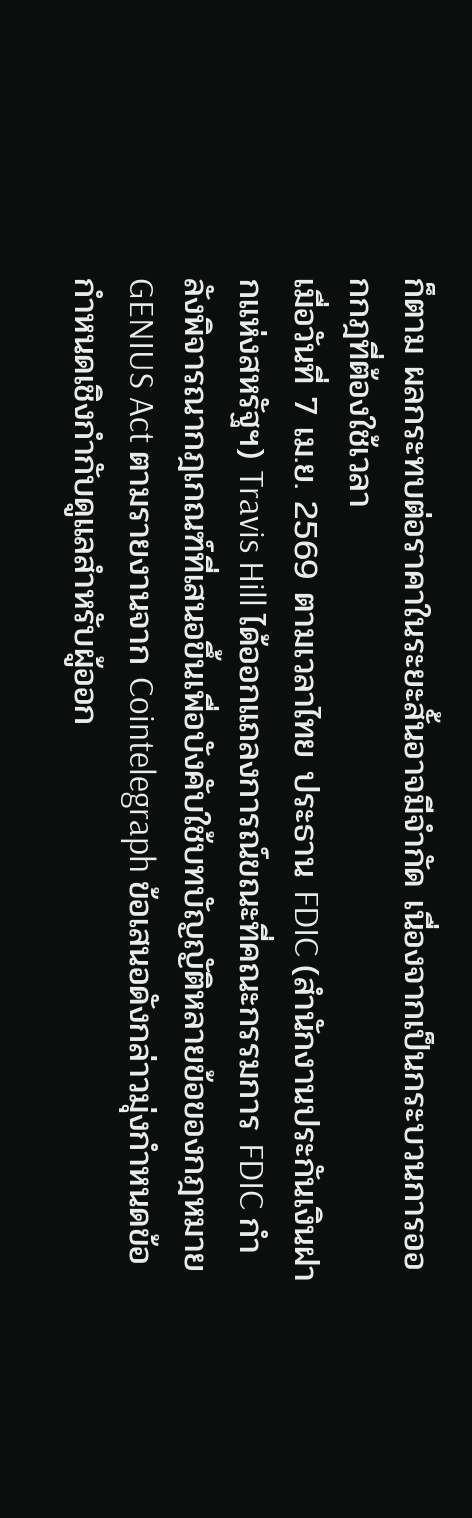ก็ตาม ผลกระทบต่อราคาในระยะสั้นอาจมีจำกัด เนื่องจากเป็นกระบวนการออกกฎที่ต้องใช้เวลา
เมื่อวันที่ 7 เม.ย. 2569 ตามเวลาไทย ประธาน FDIC (สำนักงานประกันเงินฝากแห่งสหรัฐฯ) Travis Hill ได้ออกแถลงการณ์ขณะที่คณะกรรมการ FDIC กำลังพิจารณากฎเกณฑ์ที่เสนอขึ้นเพื่อบังคับใช้บทบัญญัติหลายข้อของกฎหมาย GENIUS Act ตามรายงานจาก Cointelegraph ข้อเสนอดังกล่าวมุ่งกำหนดข้อกำหนดเชิงกำกับดูแลสำหรับผู้ออก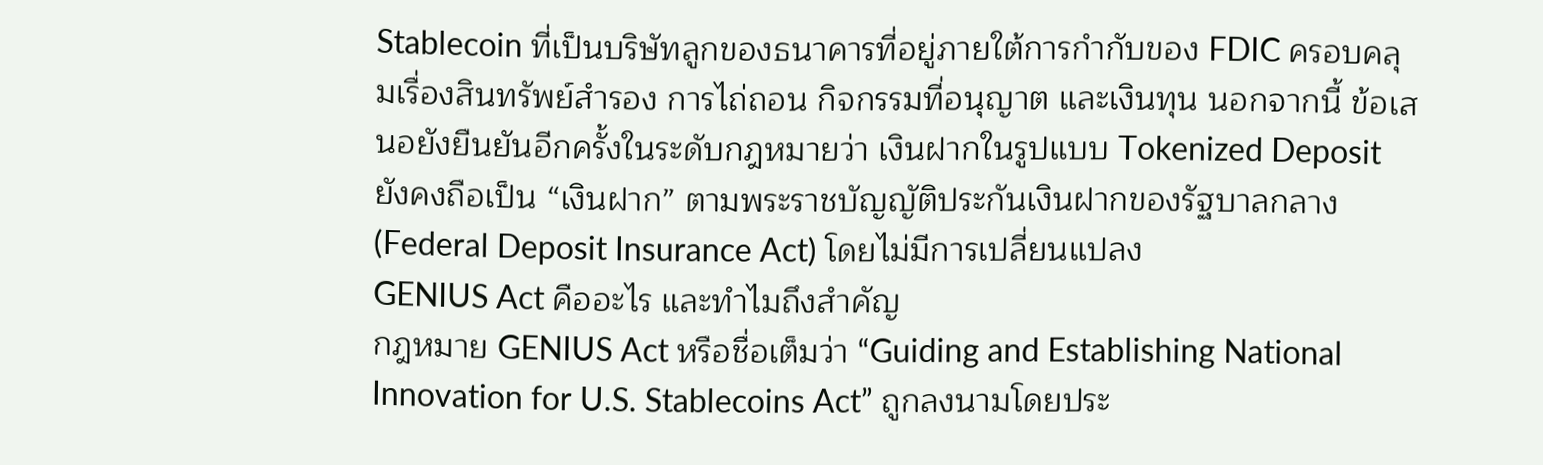Stablecoin ที่เป็นบริษัทลูกของธนาคารที่อยู่ภายใต้การกำกับของ FDIC ครอบคลุมเรื่องสินทรัพย์สำรอง การไถ่ถอน กิจกรรมที่อนุญาต และเงินทุน นอกจากนี้ ข้อเสนอยังยืนยันอีกครั้งในระดับกฎหมายว่า เงินฝากในรูปแบบ Tokenized Deposit ยังคงถือเป็น “เงินฝาก” ตามพระราชบัญญัติประกันเงินฝากของรัฐบาลกลาง (Federal Deposit Insurance Act) โดยไม่มีการเปลี่ยนแปลง
GENIUS Act คืออะไร และทำไมถึงสำคัญ
กฎหมาย GENIUS Act หรือชื่อเต็มว่า “Guiding and Establishing National Innovation for U.S. Stablecoins Act” ถูกลงนามโดยประ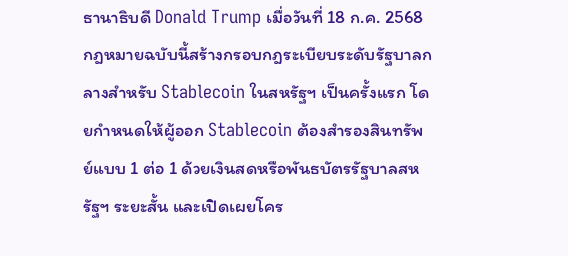ธานาธิบดี Donald Trump เมื่อวันที่ 18 ก.ค. 2568 กฎหมายฉบับนี้สร้างกรอบกฎระเบียบระดับรัฐบาลกลางสำหรับ Stablecoin ในสหรัฐฯ เป็นครั้งแรก โดยกำหนดให้ผู้ออก Stablecoin ต้องสำรองสินทรัพย์แบบ 1 ต่อ 1 ด้วยเงินสดหรือพันธบัตรรัฐบาลสหรัฐฯ ระยะสั้น และเปิดเผยโคร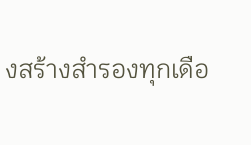งสร้างสำรองทุกเดือ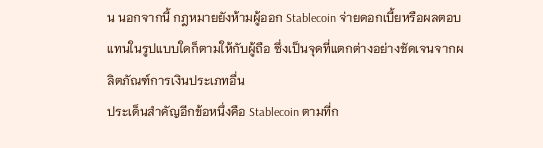น นอกจากนี้ กฎหมายยังห้ามผู้ออก Stablecoin จ่ายดอกเบี้ยหรือผลตอบแทนในรูปแบบใดก็ตามให้กับผู้ถือ ซึ่งเป็นจุดที่แตกต่างอย่างชัดเจนจากผลิตภัณฑ์การเงินประเภทอื่น
ประเด็นสำคัญอีกข้อหนึ่งคือ Stablecoin ตามที่ก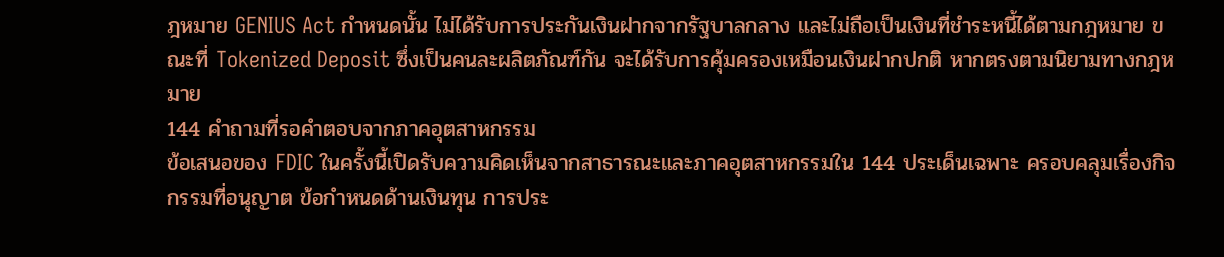ฎหมาย GENIUS Act กำหนดนั้น ไม่ได้รับการประกันเงินฝากจากรัฐบาลกลาง และไม่ถือเป็นเงินที่ชำระหนี้ได้ตามกฎหมาย ขณะที่ Tokenized Deposit ซึ่งเป็นคนละผลิตภัณฑ์กัน จะได้รับการคุ้มครองเหมือนเงินฝากปกติ หากตรงตามนิยามทางกฎหมาย
144 คำถามที่รอคำตอบจากภาคอุตสาหกรรม
ข้อเสนอของ FDIC ในครั้งนี้เปิดรับความคิดเห็นจากสาธารณะและภาคอุตสาหกรรมใน 144 ประเด็นเฉพาะ ครอบคลุมเรื่องกิจกรรมที่อนุญาต ข้อกำหนดด้านเงินทุน การประ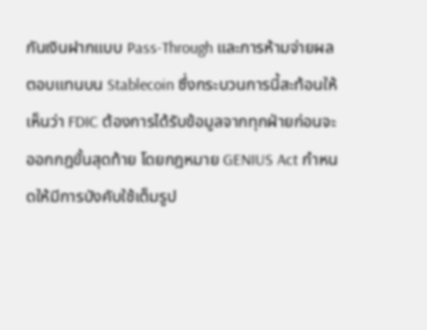กันเงินฝากแบบ Pass-Through และการห้ามจ่ายผลตอบแทนบน Stablecoin ซึ่งกระบวนการนี้สะท้อนให้เห็นว่า FDIC ต้องการได้รับข้อมูลจากทุกฝ่ายก่อนจะออกกฎขั้นสุดท้าย โดยกฎหมาย GENIUS Act กำหนดให้มีการบังคับใช้เต็มรูป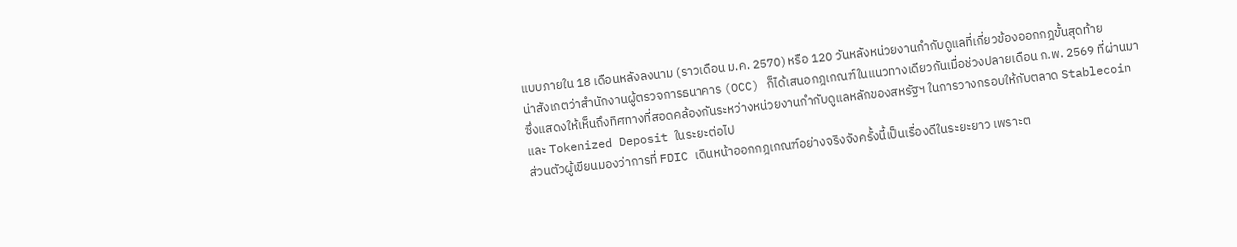แบบภายใน 18 เดือนหลังลงนาม (ราวเดือน ม.ค. 2570) หรือ 120 วันหลังหน่วยงานกำกับดูแลที่เกี่ยวข้องออกกฎขั้นสุดท้าย
น่าสังเกตว่าสำนักงานผู้ตรวจการธนาคาร (OCC) ก็ได้เสนอกฎเกณฑ์ในแนวทางเดียวกันเมื่อช่วงปลายเดือน ก.พ. 2569 ที่ผ่านมา ซึ่งแสดงให้เห็นถึงทิศทางที่สอดคล้องกันระหว่างหน่วยงานกำกับดูแลหลักของสหรัฐฯ ในการวางกรอบให้กับตลาด Stablecoin และ Tokenized Deposit ในระยะต่อไป
ส่วนตัวผู้เขียนมองว่าการที่ FDIC เดินหน้าออกกฎเกณฑ์อย่างจริงจังครั้งนี้เป็นเรื่องดีในระยะยาว เพราะต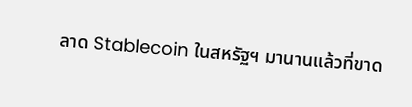ลาด Stablecoin ในสหรัฐฯ มานานแล้วที่ขาด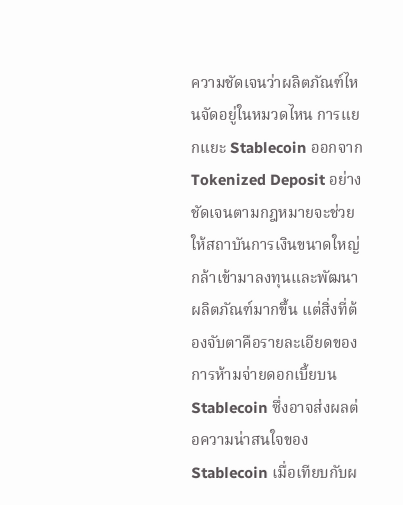ความชัดเจนว่าผลิตภัณฑ์ไหนจัดอยู่ในหมวดไหน การแยกแยะ Stablecoin ออกจาก Tokenized Deposit อย่างชัดเจนตามกฎหมายจะช่วยให้สถาบันการเงินขนาดใหญ่กล้าเข้ามาลงทุนและพัฒนาผลิตภัณฑ์มากขึ้น แต่สิ่งที่ต้องจับตาคือรายละเอียดของการห้ามจ่ายดอกเบี้ยบน Stablecoin ซึ่งอาจส่งผลต่อความน่าสนใจของ Stablecoin เมื่อเทียบกับผ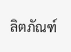ลิตภัณฑ์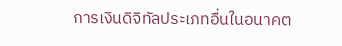การเงินดิจิทัลประเภทอื่นในอนาคต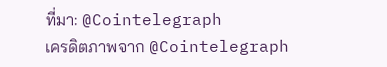ที่มา: @Cointelegraph
เครดิตภาพจาก @Cointelegraph